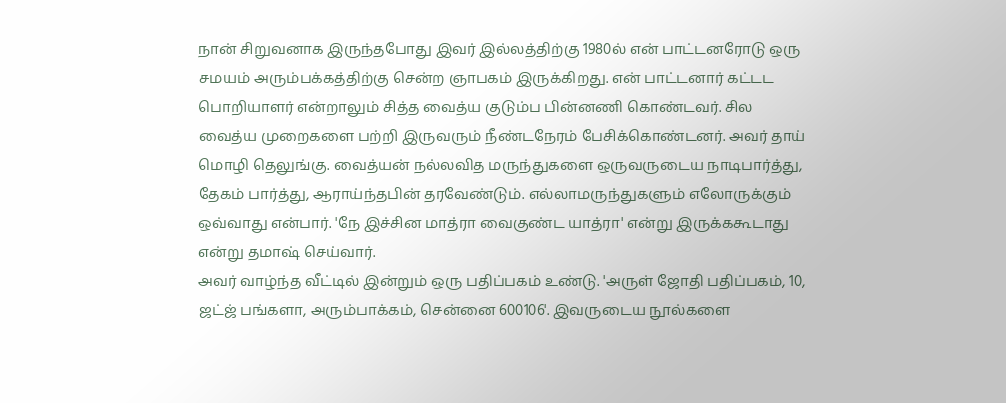நான் சிறுவனாக இருந்தபோது இவர் இல்லத்திற்கு 1980ல் என் பாட்டனரோடு ஒரு சமயம் அரும்பக்கத்திற்கு சென்ற ஞாபகம் இருக்கிறது. என் பாட்டனார் கட்டட பொறியாளர் என்றாலும் சித்த வைத்ய குடும்ப பின்னணி கொண்டவர். சில வைத்ய முறைகளை பற்றி இருவரும் நீண்டநேரம் பேசிக்கொண்டனர். அவர் தாய் மொழி தெலுங்கு. வைத்யன் நல்லவித மருந்துகளை ஒருவருடைய நாடிபார்த்து, தேகம் பார்த்து, ஆராய்ந்தபின் தரவேண்டும். எல்லாமருந்துகளும் எலோருக்கும் ஒவ்வாது என்பார். 'நே இச்சின மாத்ரா வைகுண்ட யாத்ரா' என்று இருக்ககூடாது என்று தமாஷ் செய்வார்.
அவர் வாழ்ந்த வீட்டில் இன்றும் ஒரு பதிப்பகம் உண்டு. 'அருள் ஜோதி பதிப்பகம், 10, ஜட்ஜ் பங்களா, அரும்பாக்கம், சென்னை 600106'. இவருடைய நூல்களை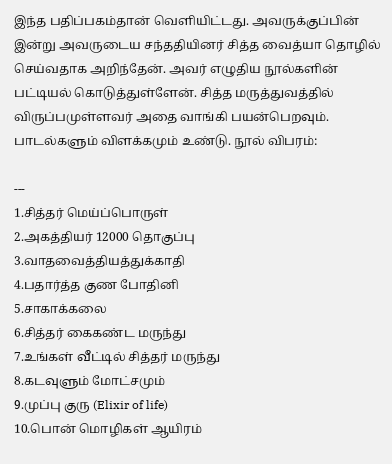இந்த பதிப்பகம்தான் வெளியிட்டது. அவருக்குப்பின் இன்று அவருடைய சந்ததியினர் சித்த வைத்யா தொழில் செய்வதாக அறிந்தேன். அவர் எழுதிய நூல்களின் பட்டியல் கொடுத்துள்ளேன். சித்த மருத்துவத்தில் விருப்பமுள்ளவர் அதை வாங்கி பயன்பெறவும். பாடல்களும் விளக்கமும் உண்டு. நூல் விபரம்:

---
1.சித்தர் மெய்ப்பொருள்
2.அகத்தியர் 12000 தொகுப்பு
3.வாதவைத்தியத்துக்காதி
4.பதார்த்த குண போதினி
5.சாகாக்கலை
6.சித்தர் கைகண்ட மருந்து
7.உங்கள் வீட்டில் சித்தர் மருந்து
8.கடவுளும் மோட்சமும்
9.முப்பு குரு (Elixir of life)
10.பொன் மொழிகள் ஆயிரம்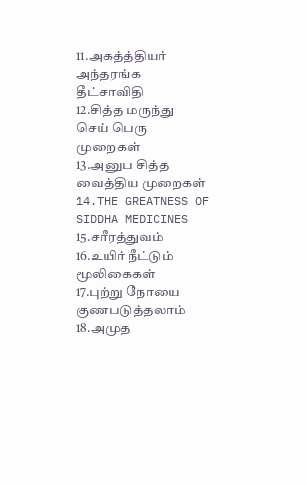11.அகத்த்தியர் அந்தரங்க தீட்சாவிதி
12.சித்த மருந்து செய் பெரு முறைகள்
13.அனுப சித்த வைத்திய முறைகள்
14.THE GREATNESS OF SIDDHA MEDICINES
15.சரீரத்துவம்
16.உயிர் நீட்டும் மூலிகைகள்
17.புற்று நோயை குணபடுத்தலாம்
18.அமுத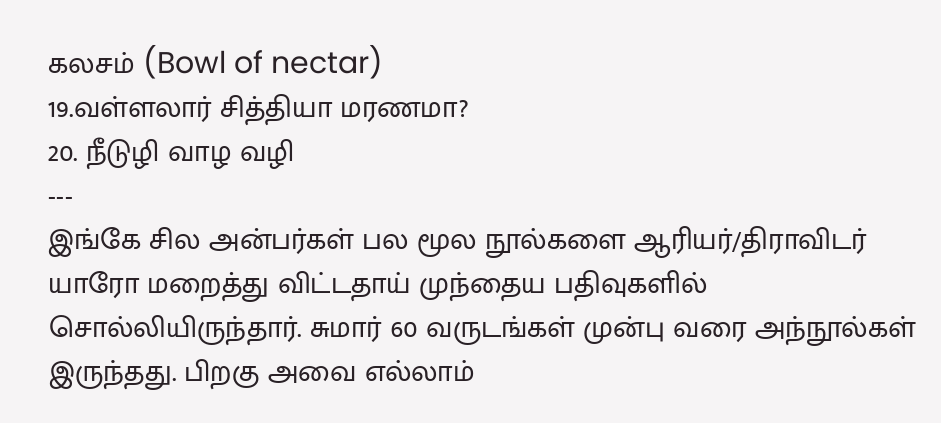கலசம் (Bowl of nectar)
19.வள்ளலார் சித்தியா மரணமா?
20. நீடுழி வாழ வழி
---
இங்கே சில அன்பர்கள் பல மூல நூல்களை ஆரியர்/திராவிடர் யாரோ மறைத்து விட்டதாய் முந்தைய பதிவுகளில் சொல்லியிருந்தார். சுமார் 60 வருடங்கள் முன்பு வரை அந்நூல்கள் இருந்தது. பிறகு அவை எல்லாம்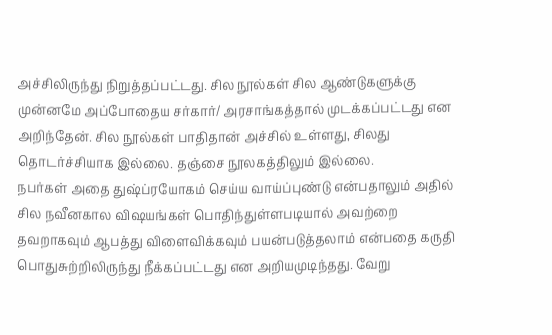அச்சிலிருந்து நிறுத்தப்பட்டது. சில நூல்கள் சில ஆண்டுகளுக்கு முன்னமே அப்போதைய சர்கார்/ அரசாங்கத்தால் முடக்கப்பட்டது என அறிந்தேன். சில நூல்கள் பாதிதான் அச்சில் உள்ளது, சிலது தொடர்ச்சியாக இல்லை. தஞ்சை நூலகத்திலும் இல்லை.
நபர்கள் அதை துஷ்ப்ரயோகம் செய்ய வாய்ப்புண்டு என்பதாலும் அதில் சில நவீனகால விஷயங்கள் பொதிந்துள்ளபடியால் அவற்றை தவறாகவும் ஆபத்து விளைவிக்கவும் பயன்படுத்தலாம் என்பதை கருதி பொதுசுற்றிலிருந்து நீக்கப்பட்டது என அறியமுடிந்தது. வேறு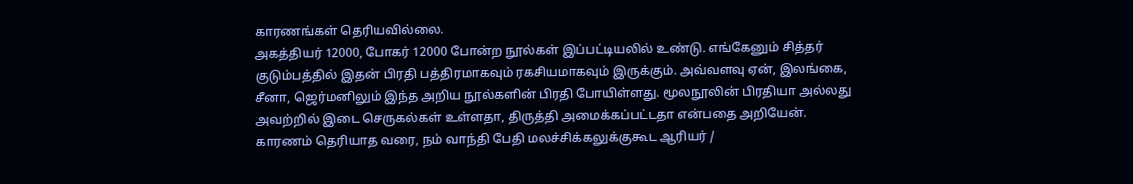காரணங்கள் தெரியவில்லை.
அகத்தியர் 12000, போகர் 12000 போன்ற நூல்கள் இப்பட்டியலில் உண்டு. எங்கேனும் சித்தர் குடும்பத்தில் இதன் பிரதி பத்திரமாகவும் ரகசியமாகவும் இருக்கும். அவ்வளவு ஏன், இலங்கை, சீனா, ஜெர்மனிலும் இந்த அறிய நூல்களின் பிரதி போயிள்ளது. மூலநூலின் பிரதியா அல்லது அவற்றில் இடை செருகல்கள் உள்ளதா, திருத்தி அமைக்கப்பட்டதா என்பதை அறியேன்.
காரணம் தெரியாத வரை, நம் வாந்தி பேதி மலச்சிக்கலுக்குகூட ஆரியர் /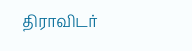திராவிடர்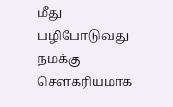மீது பழிபோடுவது நமக்கு சௌகரியமாக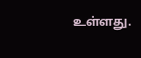உள்ளது.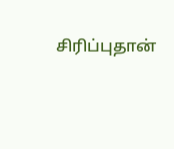சிரிப்புதான்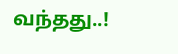வந்தது..!